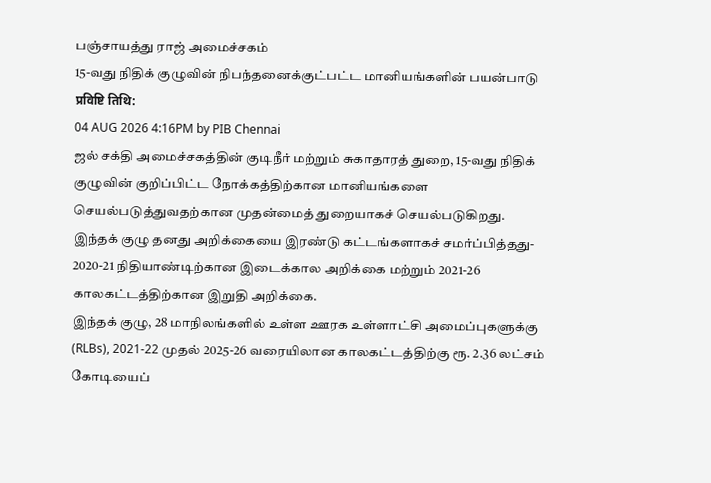பஞ்சாயத்து ராஜ் அமைச்சகம்
15-வது நிதிக் குழுவின் நிபந்தனைக்குட்பட்ட மானியங்களின் பயன்பாடு
प्रविष्टि तिथि:
04 AUG 2026 4:16PM by PIB Chennai
ஜல் சக்தி அமைச்சகத்தின் குடிநீர் மற்றும் சுகாதாரத் துறை, 15-வது நிதிக் குழுவின் குறிப்பிட்ட நோக்கத்திற்கான மானியங்களை செயல்படுத்துவதற்கான முதன்மைத் துறையாகச் செயல்படுகிறது. இந்தக் குழு தனது அறிக்கையை இரண்டு கட்டங்களாகச் சமர்ப்பித்தது- 2020-21 நிதியாண்டிற்கான இடைக்கால அறிக்கை மற்றும் 2021-26 காலகட்டத்திற்கான இறுதி அறிக்கை.
இந்தக் குழு, 28 மாநிலங்களில் உள்ள ஊரக உள்ளாட்சி அமைப்புகளுக்கு (RLBs), 2021-22 முதல் 2025-26 வரையிலான காலகட்டத்திற்கு ரூ. 2.36 லட்சம் கோடியைப்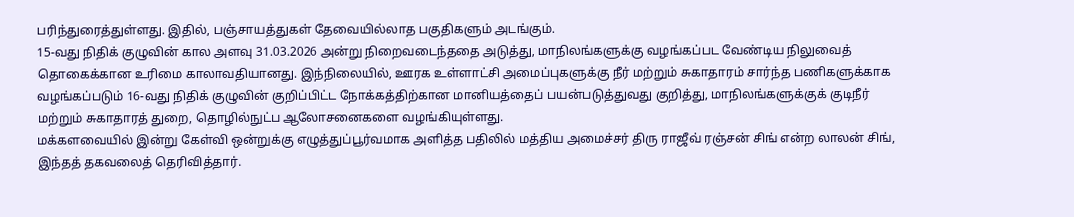பரிந்துரைத்துள்ளது. இதில், பஞ்சாயத்துகள் தேவையில்லாத பகுதிகளும் அடங்கும்.
15-வது நிதிக் குழுவின் கால அளவு 31.03.2026 அன்று நிறைவடைந்ததை அடுத்து, மாநிலங்களுக்கு வழங்கப்பட வேண்டிய நிலுவைத் தொகைக்கான உரிமை காலாவதியானது. இந்நிலையில், ஊரக உள்ளாட்சி அமைப்புகளுக்கு நீர் மற்றும் சுகாதாரம் சார்ந்த பணிகளுக்காக வழங்கப்படும் 16-வது நிதிக் குழுவின் குறிப்பிட்ட நோக்கத்திற்கான மானியத்தைப் பயன்படுத்துவது குறித்து, மாநிலங்களுக்குக் குடிநீர் மற்றும் சுகாதாரத் துறை, தொழில்நுட்ப ஆலோசனைகளை வழங்கியுள்ளது.
மக்களவையில் இன்று கேள்வி ஒன்றுக்கு எழுத்துப்பூர்வமாக அளித்த பதிலில் மத்திய அமைச்சர் திரு ராஜீவ் ரஞ்சன் சிங் என்ற லாலன் சிங், இந்தத் தகவலைத் தெரிவித்தார்.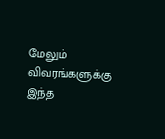மேலும் விவரங்களுக்கு இந்த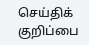செய்திக் குறிப்பை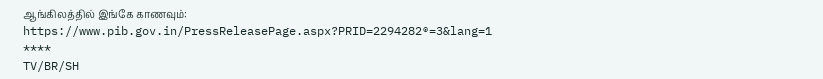ஆங்கிலத்தில் இங்கே காணவும்:
https://www.pib.gov.in/PressReleasePage.aspx?PRID=2294282®=3&lang=1
****
TV/BR/SH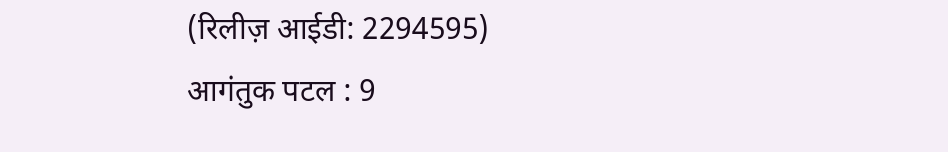(रिलीज़ आईडी: 2294595)
आगंतुक पटल : 9